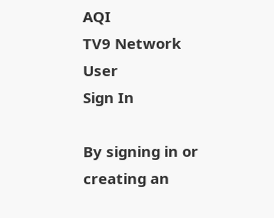AQI
TV9 Network
User
Sign In

By signing in or creating an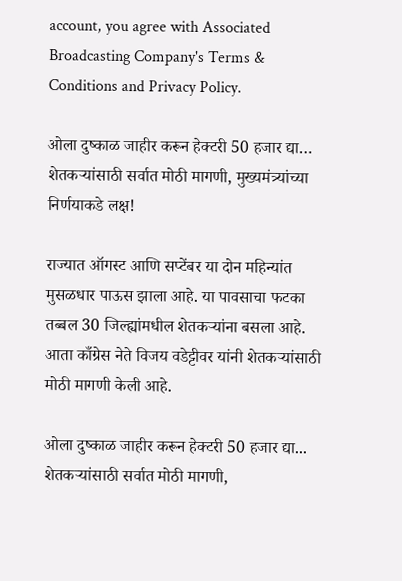account, you agree with Associated Broadcasting Company's Terms & Conditions and Privacy Policy.

ओला दुष्काळ जाहीर करून हेक्टरी 50 हजार द्या… शेतकऱ्यांसाठी सर्वात मोठी मागणी, मुख्यमंत्र्यांच्या निर्णयाकडे लक्ष!

राज्यात ऑगस्ट आणि सप्टेंबर या दोन महिन्यांत मुसळधार पाऊस झाला आहे. या पावसाचा फटका तब्बल 30 जिल्ह्यांमधील शेतकऱ्यांना बसला आहे. आता काँग्रेस नेते विजय वडेट्टीवर यांनी शेतकऱ्यांसाठी मोठी मागणी केली आहे.

ओला दुष्काळ जाहीर करून हेक्टरी 50 हजार द्या... शेतकऱ्यांसाठी सर्वात मोठी मागणी,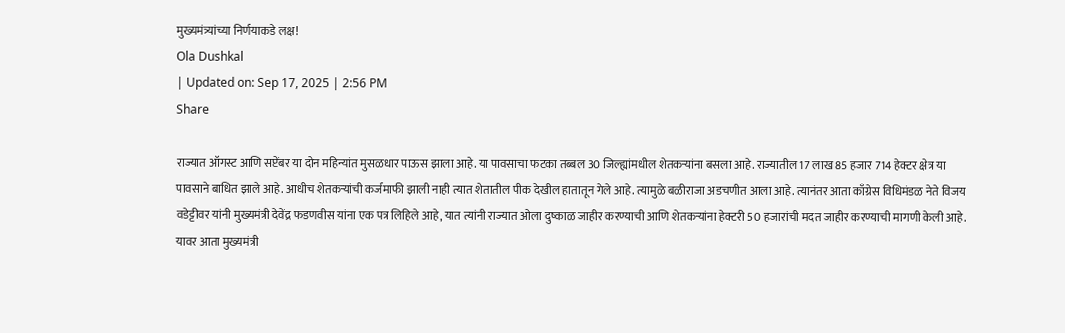मुख्यमंत्र्यांच्या निर्णयाकडे लक्ष!
Ola Dushkal
| Updated on: Sep 17, 2025 | 2:56 PM
Share

राज्यात ऑगस्ट आणि सप्टेंबर या दोन महिन्यांत मुसळधार पाऊस झाला आहे. या पावसाचा फटका तब्बल 30 जिल्ह्यांमधील शेतकऱ्यांना बसला आहे. राज्यातील 17 लाख 85 हजार 714 हेक्टर क्षेत्र या पावसाने बाधित झाले आहे. आधीच शेतकऱ्यांची कर्जमाफी झाली नाही त्यात शेतातील पीक देखील हातातून गेले आहे. त्यामुळे बळीराजा अडचणीत आला आहे. त्यानंतर आता काँग्रेस विधिमंडळ नेते विजय वडेट्टीवर यांनी मुख्यमंत्री देवेंद्र फडणवीस यांना एक पत्र लिहिले आहे, यात त्यांनी राज्यात ओला दुष्काळ जाहीर करण्याची आणि शेतकऱ्यांना हेक्टरी 50 हजारांची मदत जाहीर करण्याची मागणी केली आहे. यावर आता मुख्यमंत्री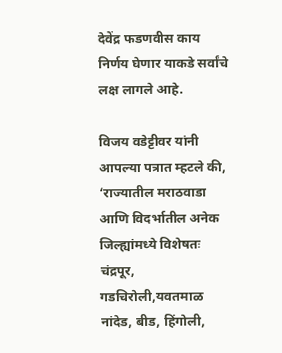देवेंद्र फडणवीस काय निर्णय घेणार याकडे सर्वांचे लक्ष लागले आहे.

विजय वडेट्टीवर यांनी आपल्या पत्रात म्हटले की, ‘राज्यातील मराठवाडा आणि विदर्भातील अनेक जिल्ह्यांमध्ये विशेषतः चंद्रपूर, गडचिरोली,यवतमाळ नांदेड, बीड, हिंगोली,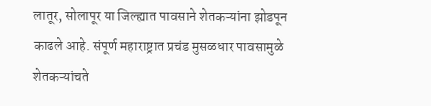लातूर, सोलापूर या जिल्ह्यात पावसाने शेतकऱ्यांना झोडपून काढले आहे. संपूर्ण महाराष्ट्रात प्रचंड मुसळधार पावसामुळे शेतकऱ्यांचते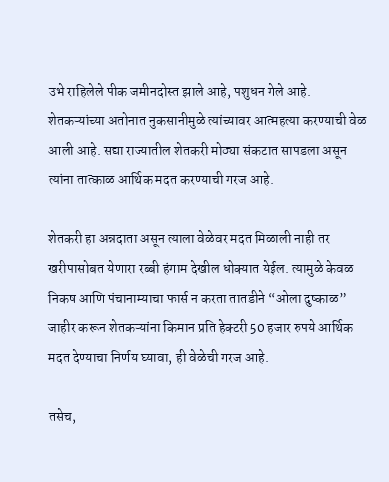उभे राहिलेले पीक जमीनदोस्त झाले आहे, पशुधन गेले आहे. शेतकऱ्यांच्या अतोनात नुकसानीमुळे त्यांच्यावर आत्महत्या करण्याची वेळ आली आहे. सद्या राज्यातील शेतकरी मोठ्या संकटात सापडला असून त्यांना तात्काळ आर्थिक मदत करण्याची गरज आहे.

शेतकरी हा अन्नदाता असून त्याला वेळेवर मदत मिळाली नाही तर खरीपासोबत येणारा रब्बी हंगाम देखील धोक्यात येईल. त्यामुळे केवळ निकष आणि पंचानाम्याचा फार्स न करता तातडीने “ओला दुष्काळ” जाहीर करून शेतकऱ्यांना किमान प्रति हेक्टरी 50 हजार रुपये आर्थिक मदत देण्याचा निर्णय घ्यावा, ही वेळेची गरज आहे.

तसेच,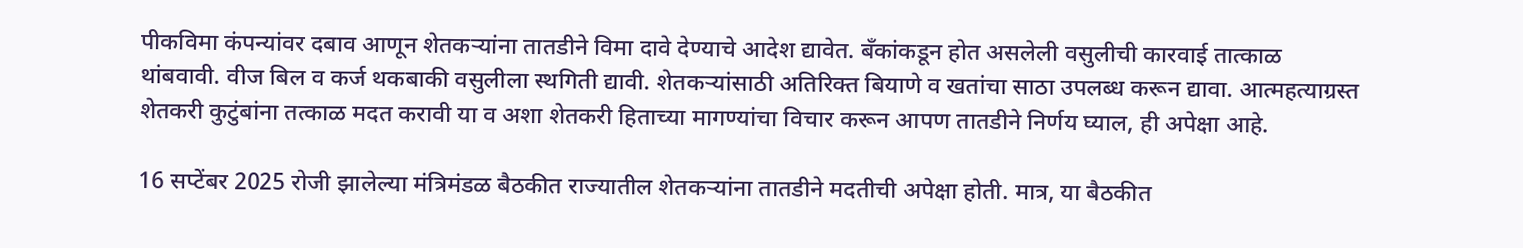पीकविमा कंपन्यांवर दबाव आणून शेतकऱ्यांना तातडीने विमा दावे देण्याचे आदेश द्यावेत. बँकांकडून होत असलेली वसुलीची कारवाई तात्काळ थांबवावी. वीज बिल व कर्ज थकबाकी वसुलीला स्थगिती द्यावी. शेतकऱ्यांसाठी अतिरिक्त बियाणे व खतांचा साठा उपलब्ध करून द्यावा. आत्महत्याग्रस्त शेतकरी कुटुंबांना तत्काळ मदत करावी या व अशा शेतकरी हिताच्या मागण्यांचा विचार करून आपण तातडीने निर्णय घ्याल, ही अपेक्षा आहे.

16 सप्टेंबर 2025 रोजी झालेल्या मंत्रिमंडळ बैठकीत राज्यातील शेतकऱ्यांना तातडीने मदतीची अपेक्षा होती. मात्र, या बैठकीत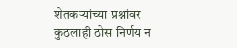शेतकऱ्यांच्या प्रश्नांवर कुठलाही ठोस निर्णय न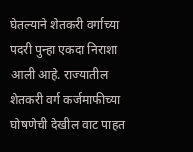घेतल्याने शेतकरी वर्गाच्या पदरी पुन्हा एकदा निराशा आली आहे. राज्यातील शेतकरी वर्ग कर्जमाफीच्या घोषणेची देखील वाट पाहत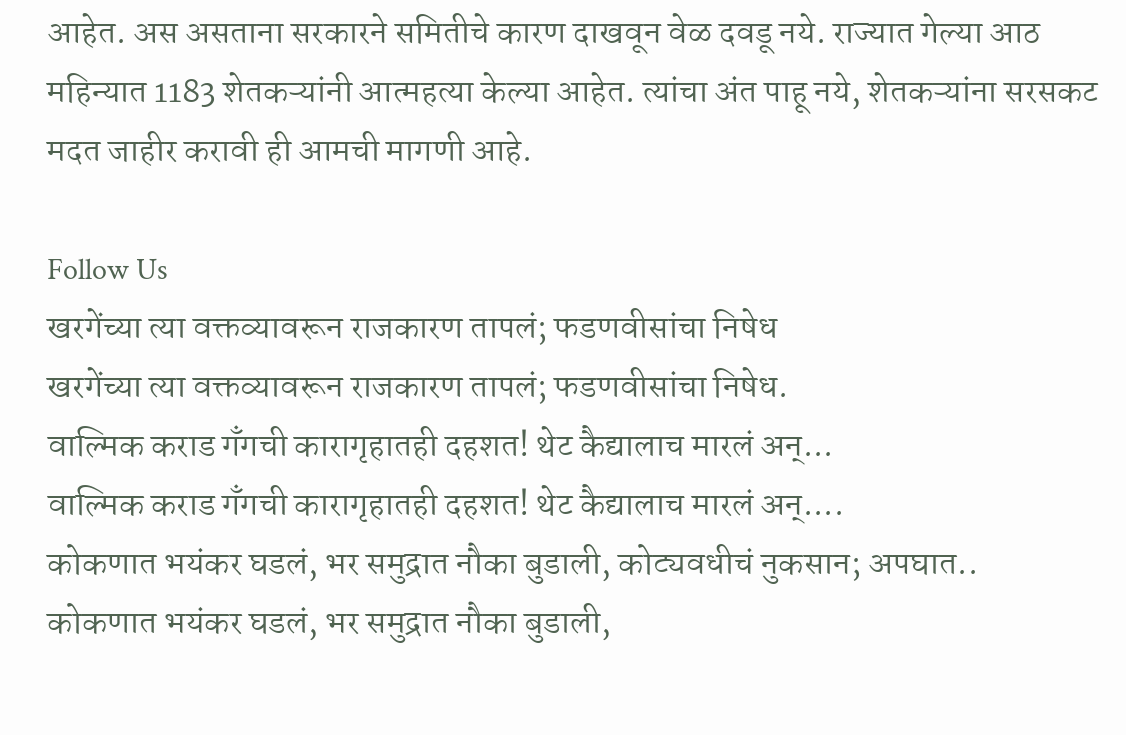आहेत. अस असताना सरकारने समितीचे कारण दाखवून वेळ दवडू नये. राज्यात गेल्या आठ महिन्यात 1183 शेतकऱ्यांनी आत्महत्या केल्या आहेत. त्यांचा अंत पाहू नये, शेतकऱ्यांना सरसकट मदत जाहीर करावी ही आमची मागणी आहे.

Follow Us
खरगेंच्या त्या वक्तव्यावरून राजकारण तापलं; फडणवीसांचा निषेध
खरगेंच्या त्या वक्तव्यावरून राजकारण तापलं; फडणवीसांचा निषेध.
वाल्मिक कराड गँगची कारागृहातही दहशत! थेट कैद्यालाच मारलं अन्...
वाल्मिक कराड गँगची कारागृहातही दहशत! थेट कैद्यालाच मारलं अन्....
कोकणात भयंकर घडलं, भर समुद्रात नौका बुडाली, कोट्यवधीचं नुकसान; अपघात..
कोकणात भयंकर घडलं, भर समुद्रात नौका बुडाली,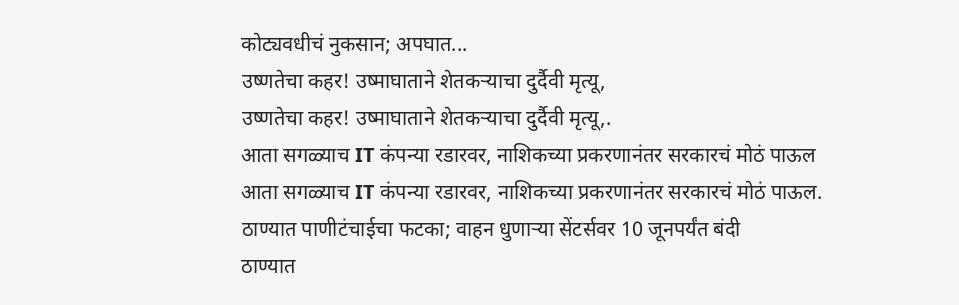कोट्यवधीचं नुकसान; अपघात...
उष्णतेचा कहर! उष्माघाताने शेतकऱ्याचा दुर्दैवी मृत्यू,
उष्णतेचा कहर! उष्माघाताने शेतकऱ्याचा दुर्दैवी मृत्यू,.
आता सगळ्याच IT कंपन्या रडारवर, नाशिकच्या प्रकरणानंतर सरकारचं मोठं पाऊल
आता सगळ्याच IT कंपन्या रडारवर, नाशिकच्या प्रकरणानंतर सरकारचं मोठं पाऊल.
ठाण्यात पाणीटंचाईचा फटका; वाहन धुणाऱ्या सेंटर्सवर 10 जूनपर्यंत बंदी
ठाण्यात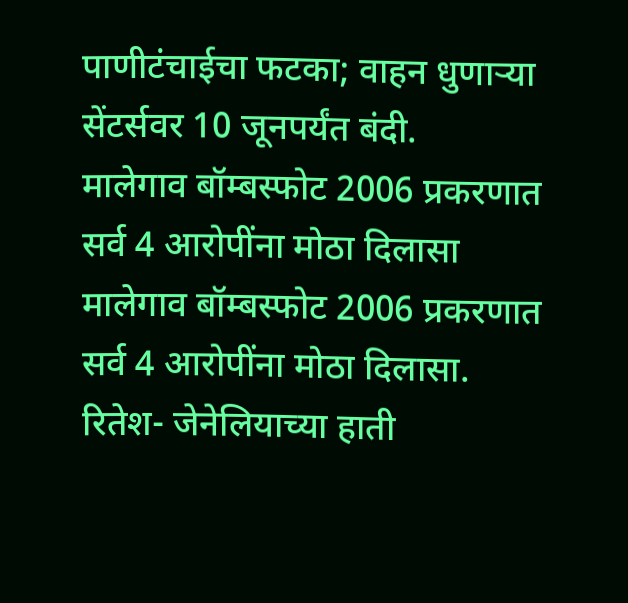पाणीटंचाईचा फटका; वाहन धुणाऱ्या सेंटर्सवर 10 जूनपर्यंत बंदी.
मालेगाव बॉम्बस्फोट 2006 प्रकरणात सर्व 4 आरोपींना मोठा दिलासा
मालेगाव बॉम्बस्फोट 2006 प्रकरणात सर्व 4 आरोपींना मोठा दिलासा.
रितेश- जेनेलियाच्या हाती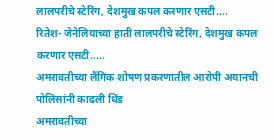लालपरीचे स्टेरिंग, देशमुख कपल करणार एसटी....
रितेश- जेनेलियाच्या हाती लालपरीचे स्टेरिंग, देशमुख कपल करणार एसटी.....
अमरावतीच्या लैंगिक शोषण प्रकरणातील आरोपी अयानची पोलिसांनी काढली धिंड
अमरावतीच्या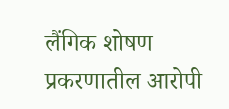लैंगिक शोषण प्रकरणातील आरोपी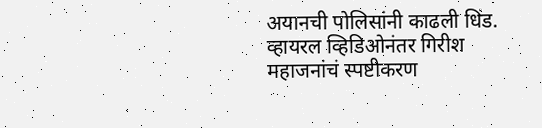अयानची पोलिसांनी काढली धिंड.
व्हायरल व्हिडिओनंतर गिरीश महाजनांचं स्पष्टीकरण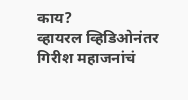काय?
व्हायरल व्हिडिओनंतर गिरीश महाजनांचं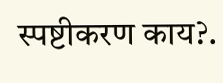स्पष्टीकरण काय?.